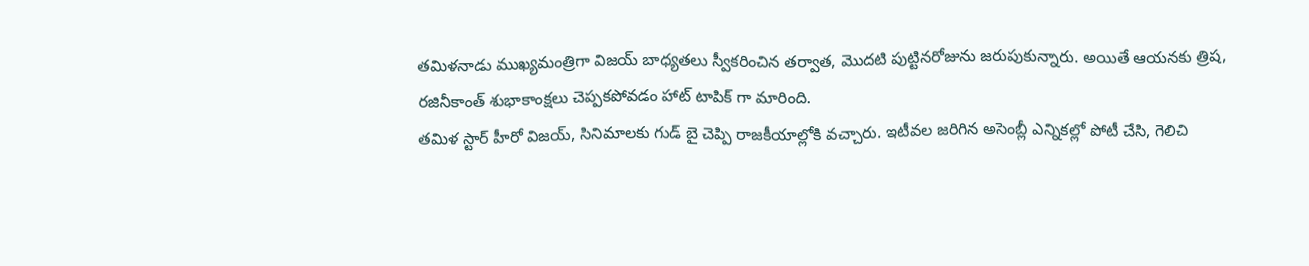తమిళనాడు ముఖ్యమంత్రిగా విజయ్ బాధ్యతలు స్వీకరించిన తర్వాత, మొదటి పుట్టినరోజును జరుపుకున్నారు. అయితే ఆయనకు త్రిష, రజినీకాంత్ శుభాకాంక్షలు చెప్పకపోవడం హాట్ టాపిక్ గా మారింది.
తమిళ స్టార్ హీరో విజయ్, సినిమాలకు గుడ్ బై చెప్పి రాజకీయాల్లోకి వచ్చారు. ఇటీవల జరిగిన అసెంబ్లీ ఎన్నికల్లో పోటీ చేసి, గెలిచి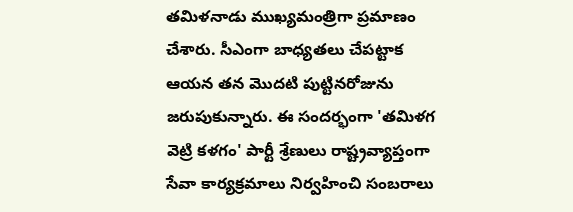తమిళనాడు ముఖ్యమంత్రిగా ప్రమాణం చేశారు. సీఎంగా బాధ్యతలు చేపట్టాక ఆయన తన మొదటి పుట్టినరోజును జరుపుకున్నారు. ఈ సందర్భంగా 'తమిళగ వెట్రి కళగం' పార్టీ శ్రేణులు రాష్ట్రవ్యాప్తంగా సేవా కార్యక్రమాలు నిర్వహించి సంబరాలు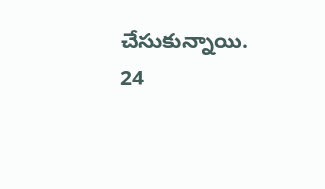చేసుకున్నాయి.
24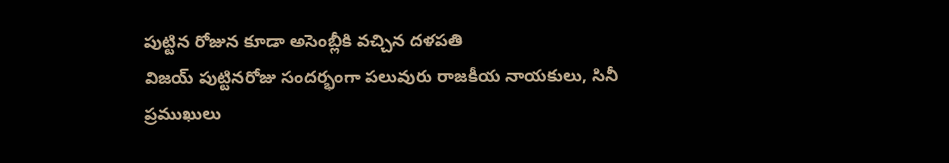పుట్టిన రోజున కూడా అసెంబ్లీకి వచ్చిన దళపతి
విజయ్ పుట్టినరోజు సందర్భంగా పలువురు రాజకీయ నాయకులు, సినీ ప్రముఖులు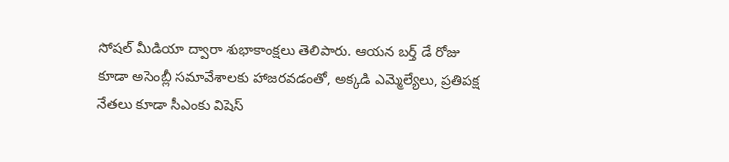సోషల్ మీడియా ద్వారా శుభాకాంక్షలు తెలిపారు. ఆయన బర్త్ డే రోజు కూడా అసెంబ్లీ సమావేశాలకు హాజరవడంతో, అక్కడి ఎమ్మెల్యేలు, ప్రతిపక్ష నేతలు కూడా సీఎంకు విషెస్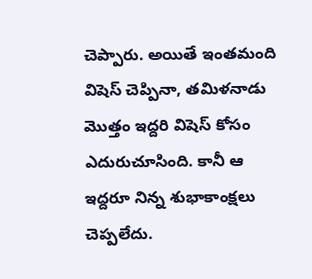చెప్పారు. అయితే ఇంతమంది విషెస్ చెప్పినా, తమిళనాడు మొత్తం ఇద్దరి విషెస్ కోసం ఎదురుచూసింది. కానీ ఆ ఇద్దరూ నిన్న శుభాకాంక్షలు చెప్పలేదు.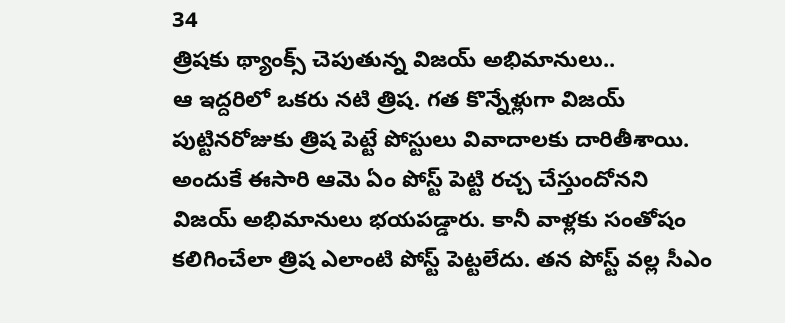34
త్రిషకు థ్యాంక్స్ చెపుతున్న విజయ్ అభిమానులు..
ఆ ఇద్దరిలో ఒకరు నటి త్రిష. గత కొన్నేళ్లుగా విజయ్ పుట్టినరోజుకు త్రిష పెట్టే పోస్టులు వివాదాలకు దారితీశాయి. అందుకే ఈసారి ఆమె ఏం పోస్ట్ పెట్టి రచ్చ చేస్తుందోనని విజయ్ అభిమానులు భయపడ్డారు. కానీ వాళ్లకు సంతోషం కలిగించేలా త్రిష ఎలాంటి పోస్ట్ పెట్టలేదు. తన పోస్ట్ వల్ల సీఎం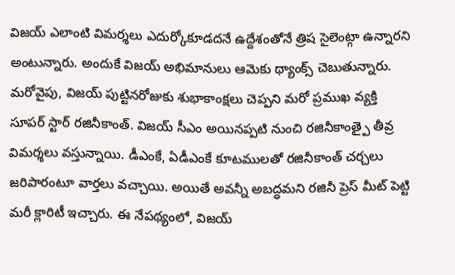విజయ్ ఎలాంటి విమర్శలు ఎదుర్కోకూడదనే ఉద్దేశంతోనే త్రిష సైలెంట్గా ఉన్నారని అంటున్నారు. అందుకే విజయ్ అభిమానులు ఆమెకు థ్యాంక్స్ చెబుతున్నారు.
మరోవైపు, విజయ్ పుట్టినరోజుకు శుభాకాంక్షలు చెప్పని మరో ప్రముఖ వ్యక్తి సూపర్ స్టార్ రజినీకాంత్. విజయ్ సీఎం అయినప్పటి నుంచి రజినీకాంత్పై తీవ్ర విమర్శలు వస్తున్నాయి. డీఎంకే, ఏడీఎంకే కూటములతో రజినీకాంత్ చర్చలు జరిపారంటూ వార్తలు వచ్చాయి. అయితే అవన్నీ అబద్ధమని రజినీ ప్రెస్ మీట్ పెట్టి మరీ క్లారిటీ ఇచ్చారు. ఈ నేపథ్యంలో, విజయ్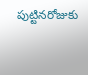పుట్టినరోజుకు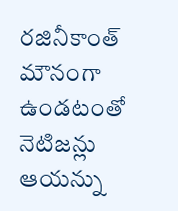రజినీకాంత్ మౌనంగా ఉండటంతో నెటిజన్లు ఆయన్ను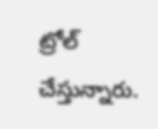ట్రోల్ చేస్తున్నారు.